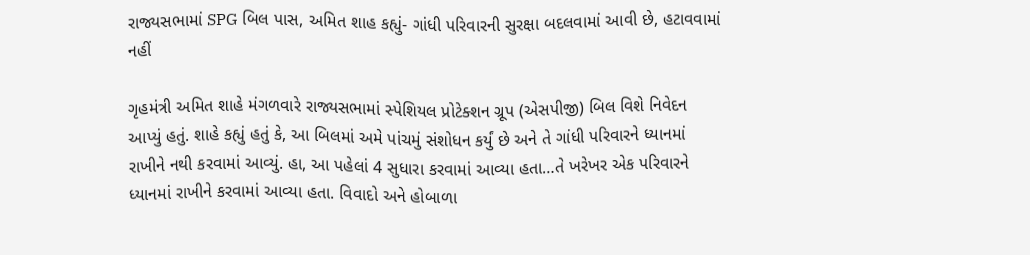રાજ્યસભામાં SPG બિલ પાસ, અમિત શાહ કહ્યું- ગાંધી પરિવારની સુરક્ષા બદલવામાં આવી છે, હટાવવામાં નહીં

ગૃહમંત્રી અમિત શાહે મંગળવારે રાજ્યસભામાં સ્પેશિયલ પ્રોટેક્શન ગ્રૂપ (એસપીજી) બિલ વિશે નિવેદન આપ્યું હતું. શાહે કહ્યું હતું કે, આ બિલમાં અમે પાંચમું સંશોધન કર્યું છે અને તે ગાંધી પરિવારને ધ્યાનમાં રાખીને નથી કરવામાં આવ્યું. હા, આ પહેલાં 4 સુધારા કરવામાં આવ્યા હતા…તે ખરેખર એક પરિવારને ધ્યાનમાં રાખીને કરવામાં આવ્યા હતા. વિવાદો અને હોબાળા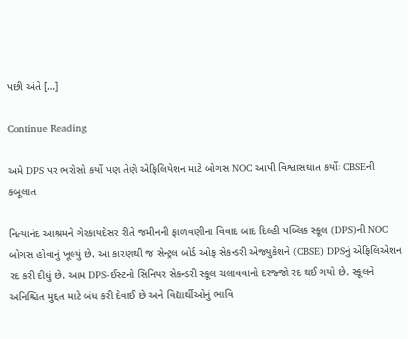પછી અંતે […]

Continue Reading

અમે DPS પર ભરોસો કર્યો પણ તેણે એફિલિયેશન માટે બોગસ NOC આપી વિશ્વાસઘાત કર્યોઃ CBSEની કબૂલાત

નિત્યાનંદ આશ્રમને ગેરકાયદેસર રીતે જમીનની ફાળવણીના વિવાદ બાદ દિલ્હી પબ્લિક સ્કૂલ (DPS)ની NOC બોગસ હોવાનું ખૂલ્યું છે. આ કારણથી જ સેન્ટ્રલ બોર્ડ ઓફ સેકન્ડરી એજ્યુકેશને (CBSE) DPSનું એફિલિએશન રદ કરી દીધું છે. આમ DPS-ઈસ્ટનો સિનિયર સેકન્ડરી સ્કૂલ ચલાવવાનો દરજ્જો રદ થઈ ગયો છે. સ્કૂલને અનિશ્ચિત મુદ્દત માટે બંધ કરી દેવાઈ છે અને વિદ્યાર્થીઓનું ભાવિ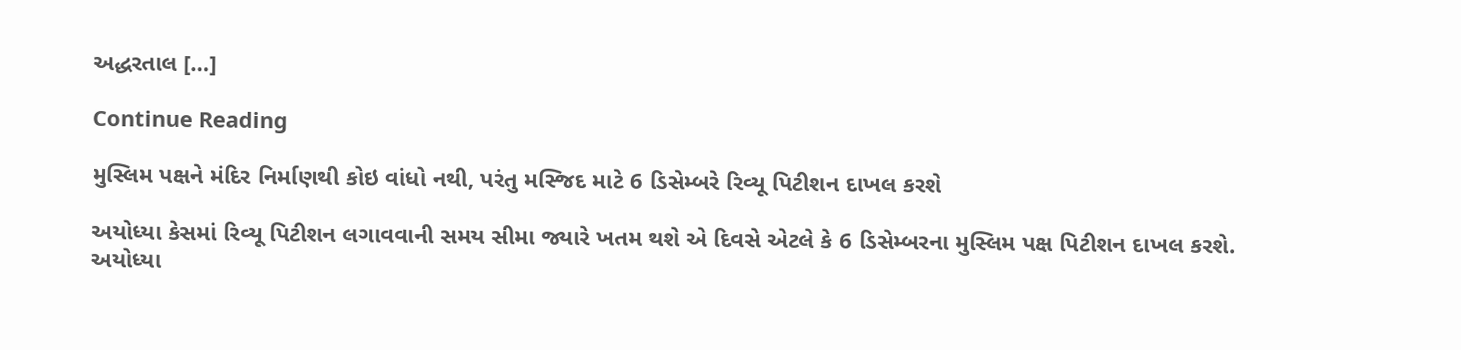અદ્ધરતાલ […]

Continue Reading

મુસ્લિમ પક્ષને મંદિર નિર્માણથી કોઇ વાંધો નથી, પરંતુ મસ્જિદ માટે 6 ડિસેમ્બરે રિવ્યૂ પિટીશન દાખલ કરશે

અયોધ્યા કેસમાં રિવ્યૂ પિટીશન લગાવવાની સમય સીમા જ્યારે ખતમ થશે એ દિવસે એટલે કે 6 ડિસેમ્બરના મુસ્લિમ પક્ષ પિટીશન દાખલ કરશે. અયોધ્યા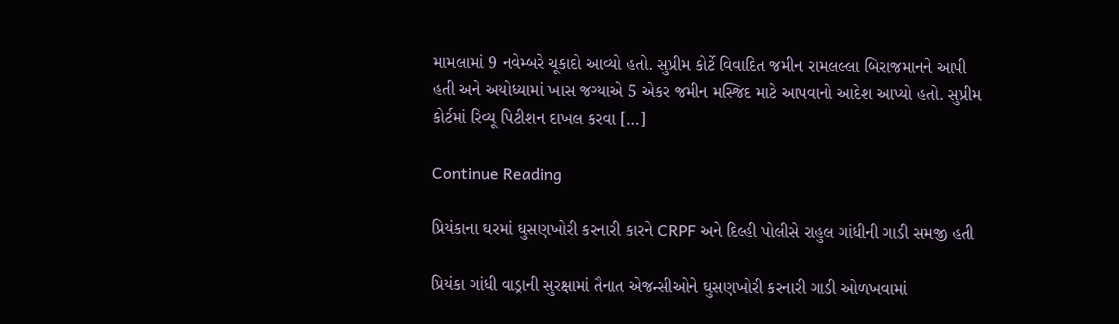મામલામાં 9 નવેમ્બરે ચૂકાદો આવ્યો હતો. સુપ્રીમ કોર્ટે વિવાદિત જમીન રામલલ્લા બિરાજમાનને આપી હતી અને અયોધ્યામાં ખાસ જગ્યાએ 5 એકર જમીન મસ્જિદ માટે આપવાનો આદેશ આપ્યો હતો. સુપ્રીમ કોર્ટમાં રિવ્યૂ પિટીશન દાખલ કરવા […]

Continue Reading

પ્રિયંકાના ઘરમાં ઘુસણખોરી કરનારી કારને CRPF અને દિલ્હી પોલીસે રાહુલ ગાંધીની ગાડી સમજી હતી

પ્રિયંકા ગાંધી વાડ્રાની સુરક્ષામાં તૈનાત એજન્સીઓને ઘુસણખોરી કરનારી ગાડી ઓળખવામાં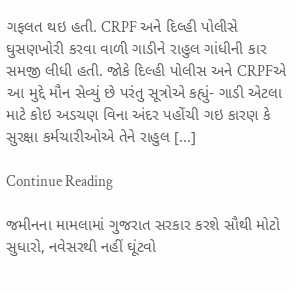ગફલત થઇ હતી. CRPF અને દિલ્હી પોલીસે ઘુસણખોરી કરવા વાળી ગાડીને રાહુલ ગાંધીની કાર સમજી લીધી હતી. જોકે દિલ્હી પોલીસ અને CRPFએ આ મુદ્દે મૌન સેવ્યું છે પરંતુ સૂત્રોએ કહ્યું- ગાડી એટલા માટે કોઇ અડચણ વિના અંદર પહોંચી ગઇ કારણ કે સુરક્ષા કર્મચારીઓએ તેને રાહુલ […]

Continue Reading

જમીનના મામલામાં ગુજરાત સરકાર કરશે સૌથી મોટો સુધારો, નવેસરથી નહીં ઘૂંટવો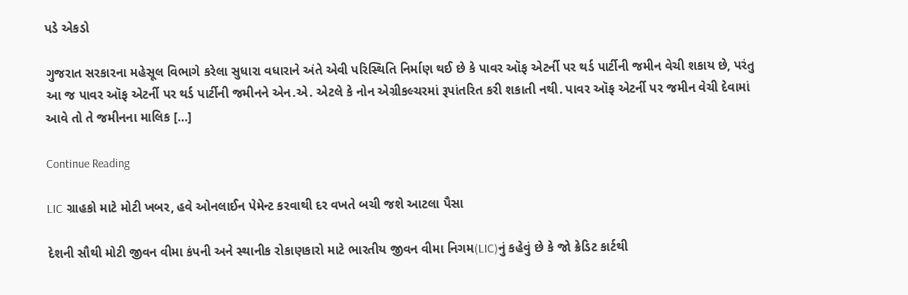પડે એકડો

ગુજરાત સરકારના મહેસૂલ વિભાગે કરેલા સુધારા વધારાને અંતે એવી પરિસ્થિતિ નિર્માણ થઈ છે કે પાવર ઑફ એટર્ની પર થર્ડ પાર્ટીની જમીન વેચી શકાય છે, પરંતુ આ જ પાવર ઑફ એટર્ની પર થર્ડ પાર્ટીની જમીનને એન.એ. એટલે કે નોન એગ્રીકલ્ચરમાં રૂપાંતરિત કરી શકાતી નથી. પાવર ઑફ એટર્ની પર જમીન વેચી દેવામાં આવે તો તે જમીનના માલિક […]

Continue Reading

LIC ગ્રાહકો માટે મોટી ખબર, હવે ઓનલાઈન પેમેન્ટ કરવાથી દર વખતે બચી જશે આટલા પૈસા

દેશની સૌથી મોટી જીવન વીમા કંપની અને સ્થાનીક રોકાણકારો માટે ભારતીય જીવન વીમા નિગમ(LIC)નું કહેવું છે કે જો ક્રેડિટ કાર્ટથી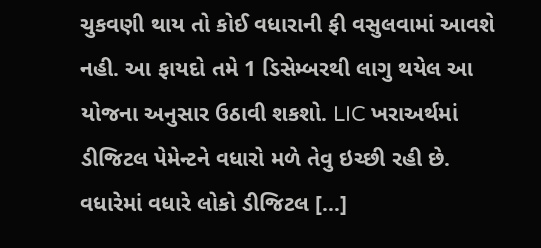ચુકવણી થાય તો કોઈ વધારાની ફી વસુલવામાં આવશે નહી. આ ફાયદો તમે 1 ડિસેમ્બરથી લાગુ થયેલ આ યોજના અનુસાર ઉઠાવી શકશો. LIC ખરાઅર્થમાં ડીજિટલ પેમેન્ટને વધારો મળે તેવુ ઇચ્છી રહી છે. વધારેમાં વધારે લોકો ડીજિટલ […]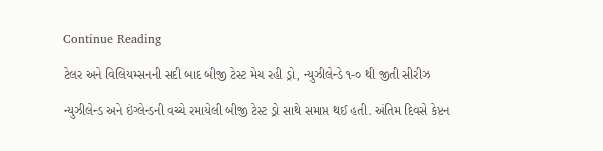Continue Reading

ટેલર અને વિલિયમ્સનની સદી બાદ બીજી ટેસ્ટ મેચ રહી ડ્રો, ન્યુઝીલેન્ડે ૧-૦ થી જીતી સીરીઝ

ન્યુઝીલેન્ડ અને ઇંગ્લેન્ડની વચ્ચે રમાયેલી બીજી ટેસ્ટ ડ્રો સાથે સમાપ્ત થઈ હતી. અંતિમ દિવસે કેપ્ટન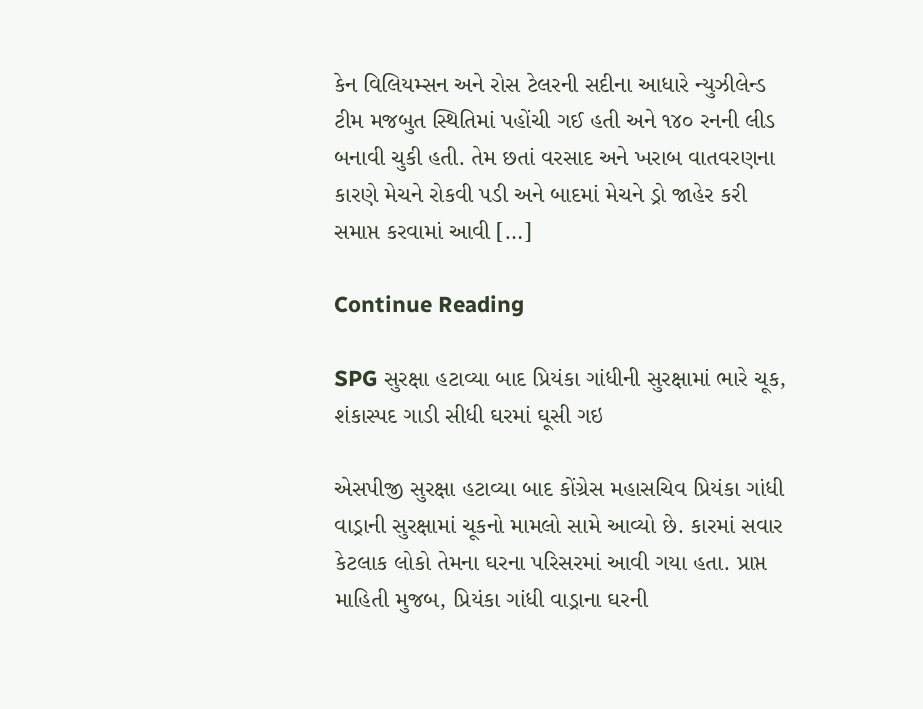કેન વિલિયમ્સન અને રોસ ટેલરની સદીના આધારે ન્યુઝીલેન્ડ ટીમ મજબુત સ્થિતિમાં પહોંચી ગઈ હતી અને ૧૪૦ રનની લીડ બનાવી ચુકી હતી. તેમ છતાં વરસાદ અને ખરાબ વાતવરણના કારણે મેચને રોકવી પડી અને બાદમાં મેચને ડ્રો જાહેર કરી સમાપ્ત કરવામાં આવી […]

Continue Reading

SPG સુરક્ષા હટાવ્યા બાદ પ્રિયંકા ગાંધીની સુરક્ષામાં ભારે ચૂક, શંકાસ્પદ ગાડી સીધી ઘરમાં ઘૂસી ગઇ

એસપીજી સુરક્ષા હટાવ્યા બાદ કોંગ્રેસ મહાસચિવ પ્રિયંકા ગાંધી વાડ્રાની સુરક્ષામાં ચૂકનો મામલો સામે આવ્યો છે. કારમાં સવાર કેટલાક લોકો તેમના ઘરના પરિસરમાં આવી ગયા હતા. પ્રાપ્ત માહિતી મુજબ, પ્રિયંકા ગાંધી વાડ્રાના ઘરની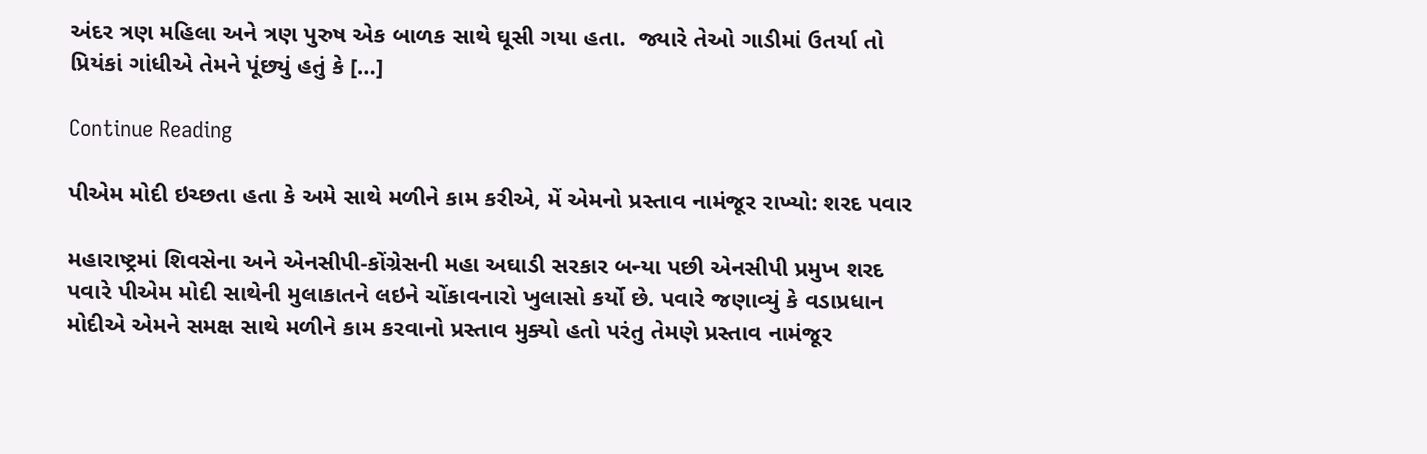અંદર ત્રણ મહિલા અને ત્રણ પુરુષ એક બાળક સાથે ઘૂસી ગયા હતા.  જ્યારે તેઓ ગાડીમાં ઉતર્યા તો પ્રિયંકાં ગાંધીએ તેમને પૂંછ્યું હતું કે […]

Continue Reading

પીએમ મોદી ઇચ્છતા હતા કે અમે સાથે મળીને કામ કરીએ, મેં એમનો પ્રસ્તાવ નામંજૂર રાખ્યો: શરદ પવાર

મહારાષ્ટ્રમાં શિવસેના અને એનસીપી-કોંગ્રેસની મહા અઘાડી સરકાર બન્યા પછી એનસીપી પ્રમુખ શરદ પવારે પીએમ મોદી સાથેની મુલાકાતને લઇને ચોંકાવનારો ખુલાસો કર્યો છે. પવારે જણાવ્યું કે વડાપ્રધાન મોદીએ એમને સમક્ષ સાથે મળીને કામ કરવાનો પ્રસ્તાવ મુક્યો હતો પરંતુ તેમણે પ્રસ્તાવ નામંજૂર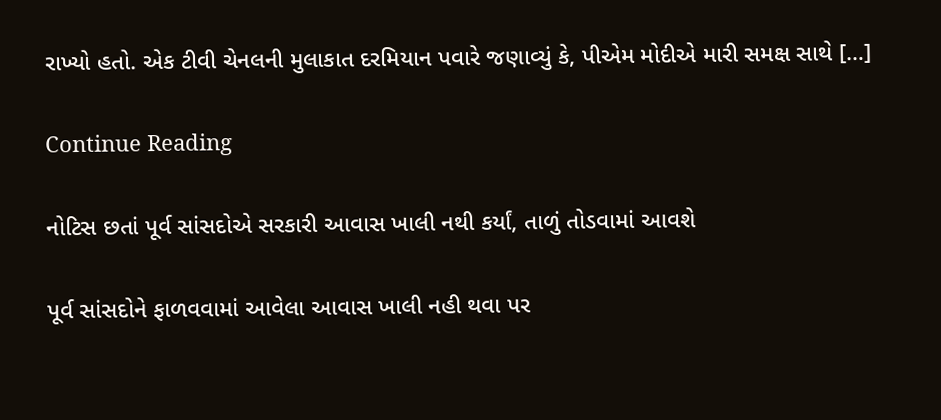રાખ્યો હતો. એક ટીવી ચેનલની મુલાકાત દરમિયાન પવારે જણાવ્યું કે, પીએમ મોદીએ મારી સમક્ષ સાથે […]

Continue Reading

નોટિસ છતાં પૂર્વ સાંસદોએ સરકારી આવાસ ખાલી નથી કર્યાં, તાળું તોડવામાં આવશે

પૂર્વ સાંસદોને ફાળવવામાં આવેલા આવાસ ખાલી નહી થવા પર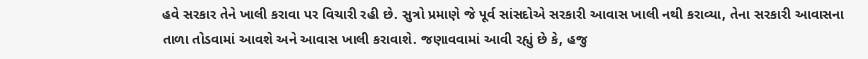હવે સરકાર તેને ખાલી કરાવા પર વિચારી રહી છે. સુત્રો પ્રમાણે જે પૂર્વ સાંસદોએ સરકારી આવાસ ખાલી નથી કરાવ્યા, તેના સરકારી આવાસના તાળા તોડવામાં આવશે અને આવાસ ખાલી કરાવાશે. જણાવવામાં આવી રહ્યું છે કે, હજુ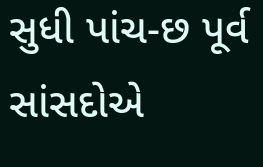સુધી પાંચ-છ પૂર્વ સાંસદોએ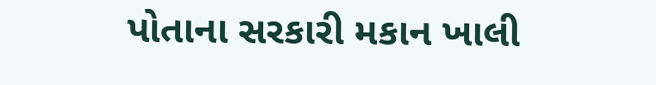પોતાના સરકારી મકાન ખાલી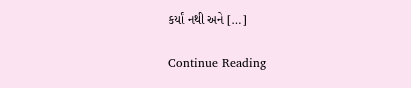કર્યાં નથી અને […]

Continue Reading